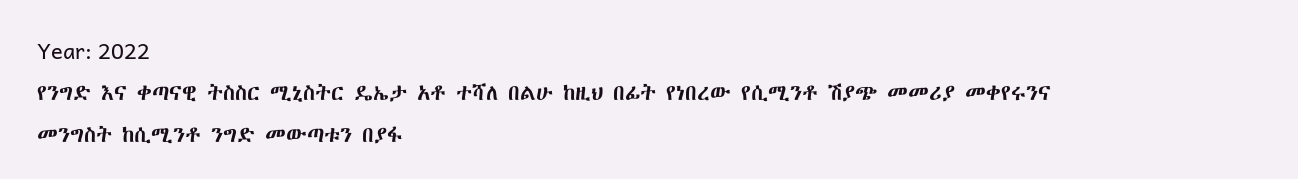Year: 2022
የንግድ እና ቀጣናዊ ትስስር ሚኒስትር ዴኤታ አቶ ተሻለ በልሁ ከዚህ በፊት የነበረው የሲሚንቶ ሽያጭ መመሪያ መቀየሩንና መንግስት ከሲሚንቶ ንግድ መውጣቱን በያፋ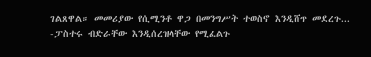ገልጸዋል። መመሪያው የሲሚንቶ ዋጋ በመንግሥት ተወስኖ እንዲሸጥ መደረጉ...
-ፓስተሩ ብድራቸው እንዲሰረዝላቸው የሚፈልጉ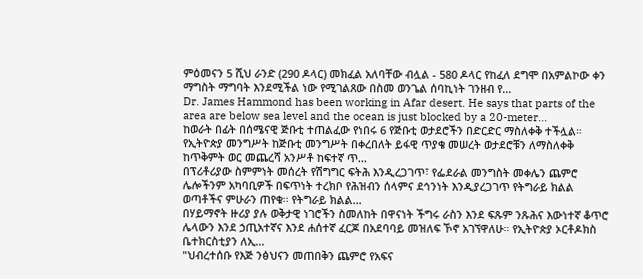ምዕመናን 5 ሺህ ራንድ (290 ዶላር) መክፈል አለባቸው ብሏል - 580 ዶላር የከፈለ ደግሞ በአምልኮው ቀን ማግስት ማግባት እንደሚችል ነው የሚገልጸው በስመ ወንጌል ሰባኪነት ገንዘብ የ...
Dr. James Hammond has been working in Afar desert. He says that parts of the area are below sea level and the ocean is just blocked by a 20-meter...
ከወራት በፊት በሰሜናዊ ጅቡቲ ተጠልፈው የነበሩ 6 የጅቡቲ ወታደሮችን በድርድር ማስለቀቅ ተችሏል። የኢትዮጵያ መንግሥት ከጅቡቲ መንግሥት በቀረበለት ይፋዊ ጥያቄ መሠረት ወታደሮቹን ለማስለቀቅ ከጥቅምት ወር መጨረሻ አንሥቶ ከፍተኛ ጥ...
በፕሪቶሪያው ስምምነት መሰረት የሽግግር ፍትሕ እንዲረጋገጥ፣ የፌደራል መንግስት መቀሌን ጨምሮ ሌሎችንም አካባቢዎች በፍጥነት ተረክቦ የሕዝብን ሰላምና ደኅንነት እንዲያረጋገጥ የትግራይ ክልል ወጣቶችና ምሁራን ጠየቁ፡፡ የትግራይ ክልል...
በሃይማኖት ዙሪያ ያሉ ወቅታዊ ነገሮችን ስመለከት በዋናነት ችግሩ ራስን እንደ ፍጹም ንጹሕና እውነተኛ ቆጥሮ ሌላውን እንደ ኃጢአተኛና እንደ ሐሰተኛ ፈርጆ በአደባባይ መዝለፍ ኾኖ አገኘዋለሁ። የኢትዮጵያ ኦርቶዶክስ ቤተክርስቲያን ለኢ...
"ህብረተሰቡ የእጅ ንፅህናን መጠበቅን ጨምሮ የአፍና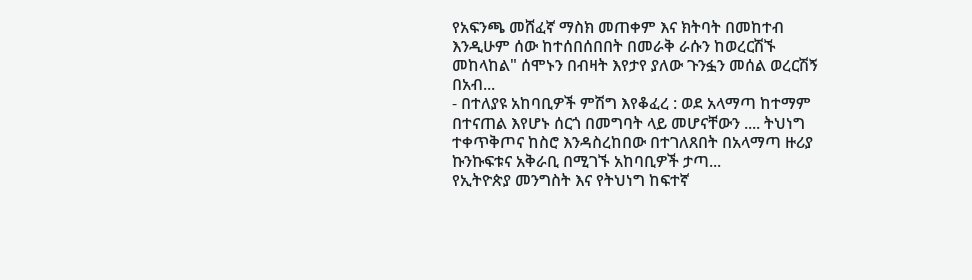የአፍንጫ መሸፈኛ ማስክ መጠቀም እና ክትባት በመከተብ እንዲሁም ሰው ከተሰበሰበበት በመራቅ ራሱን ከወረርሽኙ መከላከል" ሰሞኑን በብዛት እየታየ ያለው ጉንፏን መሰል ወረርሽኝ በአብ...
- በተለያዩ አከባቢዎች ምሽግ እየቆፈረ : ወደ አላማጣ ከተማም በተናጠል እየሆኑ ሰርጎ በመግባት ላይ መሆናቸውን .... ትህነግ ተቀጥቅጦና ከስሮ እንዳስረከበው በተገለጸበት በአላማጣ ዙሪያ ኩንኩፍቱና አቅራቢ በሚገኙ አከባቢዎች ታጣ...
የኢትዮጵያ መንግስት እና የትህነግ ከፍተኛ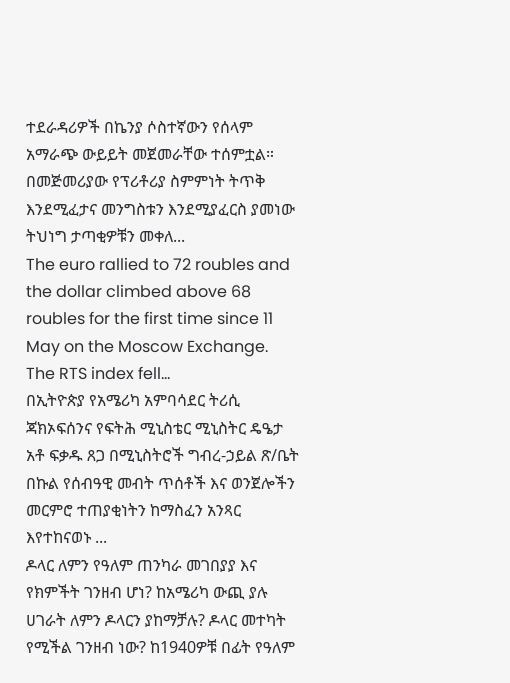ተደራዳሪዎች በኬንያ ሶስተኛውን የሰላም አማራጭ ውይይት መጀመራቸው ተሰምቷል። በመጅመሪያው የፕሪቶሪያ ስምምነት ትጥቅ እንደሚፈታና መንግስቱን እንደሚያፈርስ ያመነው ትህነግ ታጣቂዎቹን መቀለ...
The euro rallied to 72 roubles and the dollar climbed above 68 roubles for the first time since 11 May on the Moscow Exchange. The RTS index fell...
በኢትዮጵያ የአሜሪካ አምባሳደር ትሪሲ ጃክኦፍሰንና የፍትሕ ሚኒስቴር ሚኒስትር ዴዔታ አቶ ፍቃዱ ጸጋ በሚኒስትሮች ግብረ-ኃይል ጽ/ቤት በኩል የሰብዓዊ መብት ጥሰቶች እና ወንጀሎችን መርምሮ ተጠያቂነትን ከማስፈን አንጻር እየተከናወኑ ...
ዶላር ለምን የዓለም ጠንካራ መገበያያ እና የክምችት ገንዘብ ሆነ? ከአሜሪካ ውጪ ያሉ ሀገራት ለምን ዶላርን ያከማቻሉ? ዶላር መተካት የሚችል ገንዘብ ነው? ከ1940ዎቹ በፊት የዓለም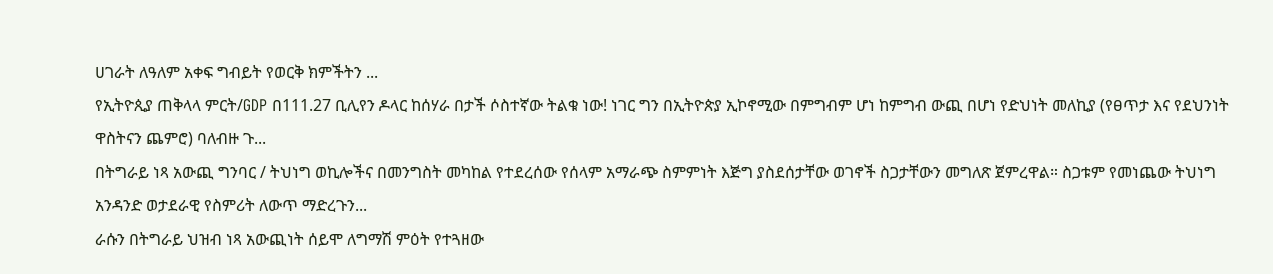ሀገራት ለዓለም አቀፍ ግብይት የወርቅ ክምችትን ...
የኢትዮጲያ ጠቅላላ ምርት/GDP በ111.27 ቢሊየን ዶላር ከሰሃራ በታች ሶስተኛው ትልቁ ነው! ነገር ግን በኢትዮጵያ ኢኮኖሚው በምግብም ሆነ ከምግብ ውጪ በሆነ የድህነት መለኪያ (የፀጥታ እና የደህንነት ዋስትናን ጨምሮ) ባለብዙ ጉ...
በትግራይ ነጻ አውጪ ግንባር / ትህነግ ወኪሎችና በመንግስት መካከል የተደረሰው የሰላም አማራጭ ስምምነት እጅግ ያስደሰታቸው ወገኖች ስጋታቸውን መግለጽ ጀምረዋል። ስጋቱም የመነጨው ትህነግ አንዳንድ ወታደራዊ የስምሪት ለውጥ ማድረጉን...
ራሱን በትግራይ ህዝብ ነጻ አውጪነት ሰይሞ ለግማሽ ምዕት የተጓዘው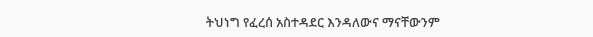ትህነግ የፈረሰ አስተዳደር እንዳለውና ማናቸውንም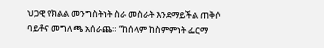ህጋዊ የክልል መንግስትነት ስራ መስራት እንደማይችል ጠቅሶ ባይቶና መግለጫ አሰራጨ። “ከሰላም ከስምምነት ፌርማ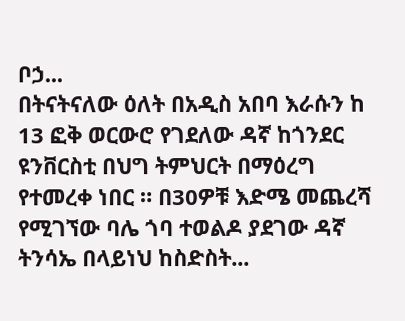ቦኃ...
በትናትናለው ዕለት በአዲስ አበባ እራሱን ከ 13 ፎቅ ወርውሮ የገደለው ዳኛ ከጎንደር ዩንቨርስቲ በህግ ትምህርት በማዕረግ የተመረቀ ነበር ። በ30ዎቹ እድሜ መጨረሻ የሚገኘው ባሌ ጎባ ተወልዶ ያደገው ዳኛ ትንሳኤ በላይነህ ከስድስት...